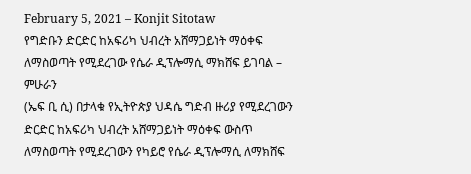February 5, 2021 – Konjit Sitotaw
የግድቡን ድርድር ከአፍሪካ ህብረት አሸማጋይነት ማዕቀፍ ለማስወጣት የሚደረገው የሴራ ዲፕሎማሲ ማክሸፍ ይገባል – ምሁራን
(ኤፍ ቢ ሲ) በታላቁ የኢትዮጵያ ህዳሴ ግድብ ዙሪያ የሚደረገውን ድርድር ከአፍሪካ ህብረት አሸማጋይነት ማዕቀፍ ውስጥ ለማስወጣት የሚደረገውን የካይሮ የሴራ ዲፕሎማሲ ለማክሸፍ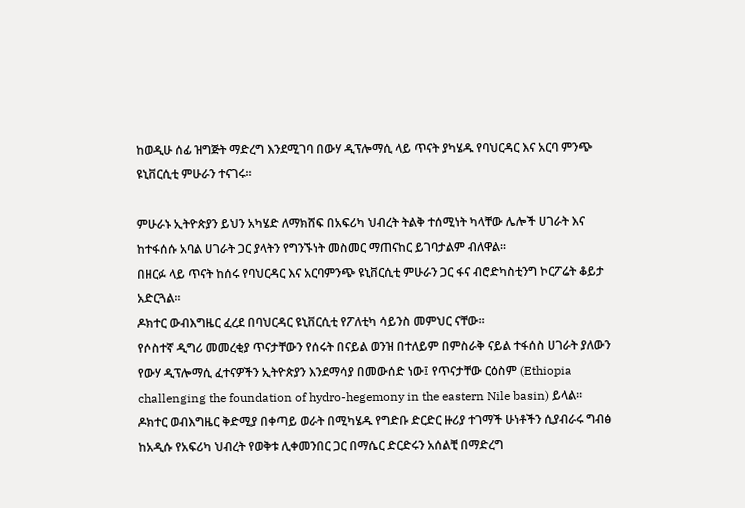ከወዲሁ ሰፊ ዝግጅት ማድረግ እንደሚገባ በውሃ ዲፕሎማሲ ላይ ጥናት ያካሄዱ የባህርዳር እና አርባ ምንጭ ዩኒቨርሲቲ ምሁራን ተናገሩ።

ምሁራኑ ኢትዮጵያን ይህን አካሄድ ለማክሸፍ በአፍሪካ ህብረት ትልቅ ተሰሚነት ካላቸው ሌሎች ሀገራት እና ከተፋሰሱ አባል ሀገራት ጋር ያላትን የግንኙነት መስመር ማጠናከር ይገባታልም ብለዋል፡፡
በዘርፉ ላይ ጥናት ከሰሩ የባህርዳር እና አርባምንጭ ዩኒቨርሲቲ ምሁራን ጋር ፋና ብሮድካስቲንግ ኮርፖሬት ቆይታ አድርጓል።
ዶክተር ውብእግዜር ፈረደ በባህርዳር ዩኒቨርሲቲ የፖለቲካ ሳይንስ መምህር ናቸው።
የሶስተኛ ዲግሪ መመረቂያ ጥናታቸውን የሰሩት በናይል ወንዝ በተለይም በምስራቅ ናይል ተፋሰስ ሀገራት ያለውን የውሃ ዲፕሎማሲ ፈተናዎችን ኢትዮጵያን እንደማሳያ በመውሰድ ነው፤ የጥናታቸው ርዕስም (Ethiopia challenging the foundation of hydro-hegemony in the eastern Nile basin) ይላል።
ዶክተር ወብእግዜር ቅድሚያ በቀጣይ ወራት በሚካሄዱ የግድቡ ድርድር ዙሪያ ተገማች ሁነቶችን ሲያብራሩ ግብፅ ከአዲሱ የአፍሪካ ህብረት የወቅቱ ሊቀመንበር ጋር በማሴር ድርድሩን አሰልቺ በማድረግ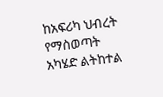ከአፍሪካ ህብረት የማስወጣት አካሄድ ልትከተል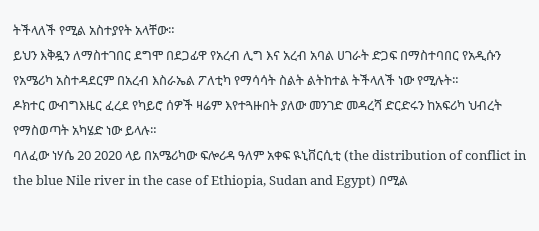ትችላለች የሚል አስተያየት አላቸው።
ይህን እቅዷን ለማስተገበር ደግሞ በደጋፊዋ የአረብ ሊግ እና አረብ አባል ሀገራት ድጋፍ በማስተባበር የአዲሱን የአሜሪካ አስተዳደርም በአረብ እስራኤል ፖለቲካ የማሳሳት ስልት ልትከተል ትችላለች ነው የሚሉት።
ዶክተር ውብግእዜር ፈረደ የካይሮ ሰዎች ዛሬም እየተጓዙበት ያለው መንገድ መዳረሻ ድርድሩን ከአፍሪካ ህብረት የማስወጣት አካሄድ ነው ይላሉ።
ባለፈው ነሃሴ 20 2020 ላይ በአሜሪካው ፍሎሪዳ ዓለም አቀፍ ዪኒቨርሲቲ (the distribution of conflict in the blue Nile river in the case of Ethiopia, Sudan and Egypt) በሚል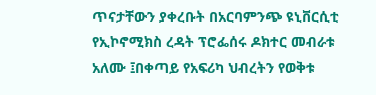ጥናታቸውን ያቀረቡት በአርባምንጭ ዩኒቨርሲቲ የኢኮኖሚክስ ረዳት ፕሮፌሰሩ ዶክተር መብራቱ አለሙ ፤በቀጣይ የአፍሪካ ህብረትን የወቅቱ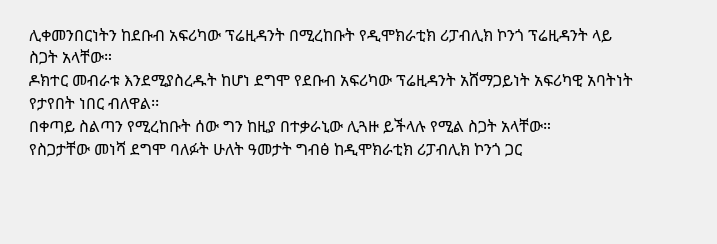ሊቀመንበርነትን ከደቡብ አፍሪካው ፕሬዚዳንት በሚረከቡት የዲሞክራቲክ ሪፓብሊክ ኮንጎ ፕሬዚዳንት ላይ ስጋት አላቸው።
ዶክተር መብራቱ እንደሚያስረዱት ከሆነ ደግሞ የደቡብ አፍሪካው ፕሬዚዳንት አሸማጋይነት አፍሪካዊ አባትነት የታየበት ነበር ብለዋል፡፡
በቀጣይ ስልጣን የሚረከቡት ሰው ግን ከዚያ በተቃራኒው ሊጓዙ ይችላሉ የሚል ስጋት አላቸው።
የስጋታቸው መነሻ ደግሞ ባለፉት ሁለት ዓመታት ግብፅ ከዲሞክራቲክ ሪፓብሊክ ኮንጎ ጋር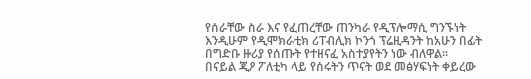የሰራቸው ስራ እና የፈጠረቸው ጠንካራ የዲፕሎማሲ ግንኙነት እንዲሁም የዲሞክራቲክ ሪፐብሊክ ኮንጎ ፕሬዚዳንት ከአሁን በፊት በግድቡ ዙሪያ የሰጡት የተዘናፈ አስተያየትን ነው ብለዋል፡፡
በናይል ጂዖ ፖለቲካ ላይ የሰሩትን ጥናት ወደ መፅሃፍነት ቀይረው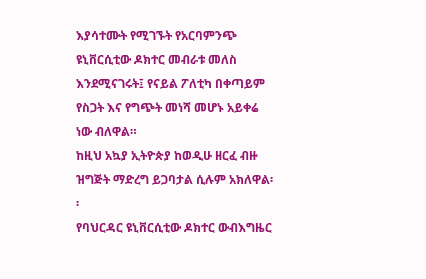እያሳተሙት የሚገኙት የአርባምንጭ ዩኒቨርሲቲው ዶክተር መብራቱ መለስ እንደሚናገሩት፤ የናይል ፖለቲካ በቀጣይም የስጋት እና የግጭት መነሻ መሆኑ አይቀሬ ነው ብለዋል።
ከዚህ አኳያ ኢትዮጵያ ከወዲሁ ዘርፈ ብዙ ዝግጅት ማድረግ ይጋባታል ሲሉም አክለዋል፡፡
የባህርዳር ዩኒቨርሲቲው ዶክተር ውብእግዜር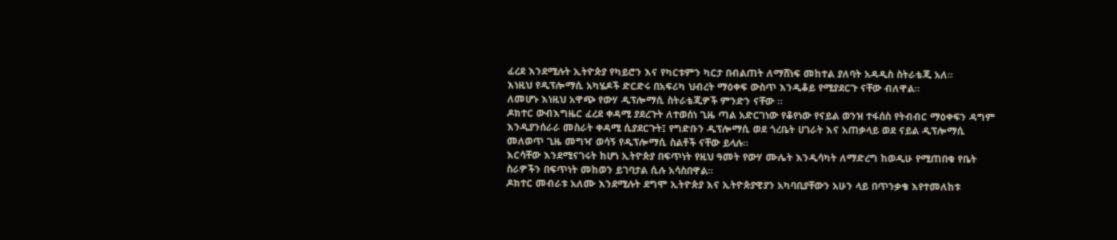ፈረደ እንደሚሉት ኢትዮጵያ የካይሮን እና የካርቱምን ካርታ በብልጠት ለማሸነፍ መከተል ያለባት አዳዲስ ስትራቴጂ አለ።
እነዚህ የዲፕሎማሲ አካሄዶች ድርድሩ በአፍሪካ ህብረት ማዕቀፍ ውስጥ እንዲቆይ የሚያደርጉ ናቸው ብለዋል።
ለመሆኑ እነዚህ አዋጭ የውሃ ዲፕሎማሲ ስትራቴጂዎች ምንድን ናቸው ።
ዶክተር ውብእግዜር ፈረደ ቀዳሚ ያደረጉት ለተወሰነ ጊዜ ጣል አድርገነው የቆየነው የናይል ወንዝ ተፋሰስ የትብብር ማዕቀፍን ዳግም እንዲያንሰራራ መስራት ቀዳሚ ሲያደርጉት፤ የግድቡን ዲፕሎማሲ ወደ ጎረቤት ሀገራት እና አጠቃላይ ወደ ናይል ዲፕሎማሲ መለወጥ ጊዜ መግዣ ወሳኝ የዲፕሎማሲ ስልቶች ናቸው ይላሉ።
እርሳቸው እንደሚናገሩት ከሆነ ኢትዮጵያ በፍጥነት የዚህ ዓመት የውሃ ሙሌት እንዲሳካት ለማድረግ ከወዲሁ የሚጠበቁ የቤት ስራዎችን በፍጥነት መከወን ይገባታል ሲሉ አሳስበዋል።
ዶክተር መብራቱ አለሙ እንደሚሉት ደግሞ ኢትዮጵያ እና ኢትዮጵያዊያን አካባቢያቸውን አሁን ላይ በጥንቃቄ እየተመለከቱ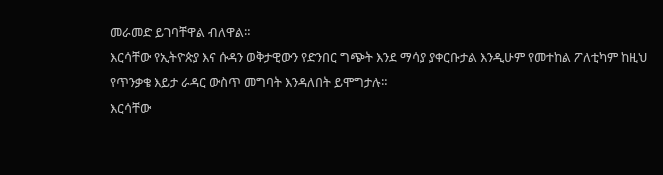መራመድ ይገባቸዋል ብለዋል።
እርሳቸው የኢትዮጵያ እና ሱዳን ወቅታዊውን የድንበር ግጭት እንደ ማሳያ ያቀርቡታል እንዲሁም የመተከል ፖለቲካም ከዚህ የጥንቃቄ እይታ ራዳር ውስጥ መግባት እንዳለበት ይሞግታሉ።
እርሳቸው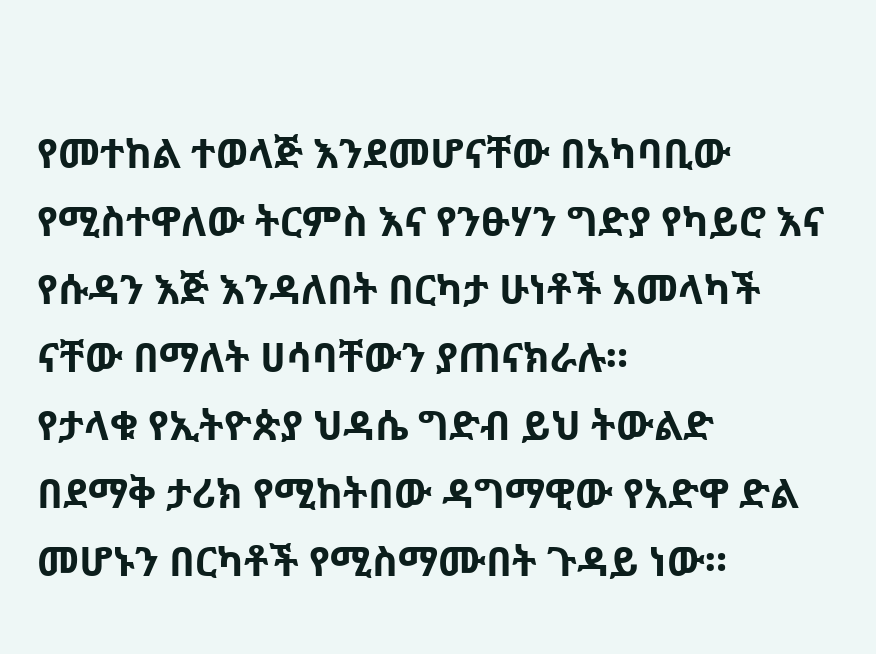የመተከል ተወላጅ እንደመሆናቸው በአካባቢው የሚስተዋለው ትርምስ እና የንፁሃን ግድያ የካይሮ እና የሱዳን እጅ እንዳለበት በርካታ ሁነቶች አመላካች ናቸው በማለት ሀሳባቸውን ያጠናክራሉ።
የታላቁ የኢትዮጵያ ህዳሴ ግድብ ይህ ትውልድ በደማቅ ታሪክ የሚከትበው ዳግማዊው የአድዋ ድል መሆኑን በርካቶች የሚስማሙበት ጉዳይ ነው።